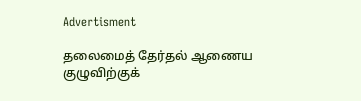Advertisment

தலைமைத் தேர்தல் ஆணைய குழுவிற்குக்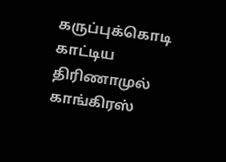கருப்புக்கொடி காட்டிய திரிணாமுல் காங்கிரஸ்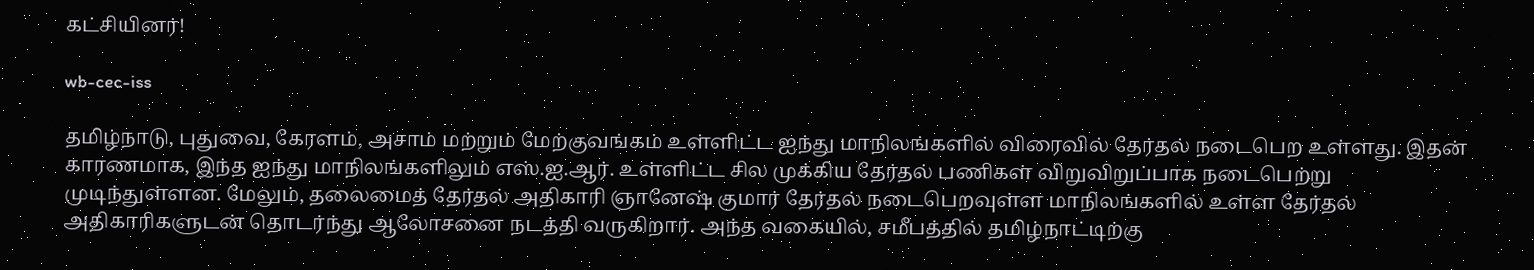கட்சியினர்!

wb-cec-iss

தமிழ்நாடு, புதுவை, கேரளம், அசாம் மற்றும் மேற்குவங்கம் உள்ளிட்ட ஐந்து மாநிலங்களில் விரைவில் தேர்தல் நடைபெற உள்ளது. இதன் காரணமாக, இந்த ஐந்து மாநிலங்களிலும் எஸ்.ஐ.ஆர். உள்ளிட்ட சில முக்கிய தேர்தல் பணிகள் விறுவிறுப்பாக நடைபெற்று முடிந்துள்ளன. மேலும், தலைமைத் தேர்தல் அதிகாரி ஞானேஷ் குமார் தேர்தல் நடைபெறவுள்ள மாநிலங்களில் உள்ள தேர்தல் அதிகாரிகளுடன் தொடர்ந்து ஆலோசனை நடத்தி வருகிறார். அந்த வகையில், சமீபத்தில் தமிழ்நாட்டிற்கு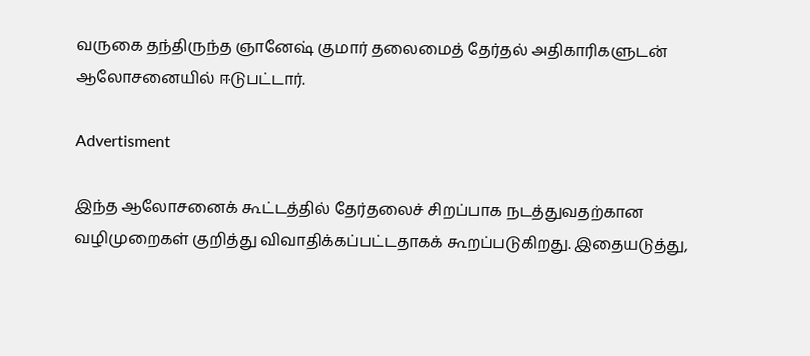வருகை தந்திருந்த ஞானேஷ் குமார் தலைமைத் தேர்தல் அதிகாரிகளுடன் ஆலோசனையில் ஈடுபட்டார்.

Advertisment

இந்த ஆலோசனைக் கூட்டத்தில் தேர்தலைச் சிறப்பாக நடத்துவதற்கான வழிமுறைகள் குறித்து விவாதிக்கப்பட்டதாகக் கூறப்படுகிறது. இதையடுத்து,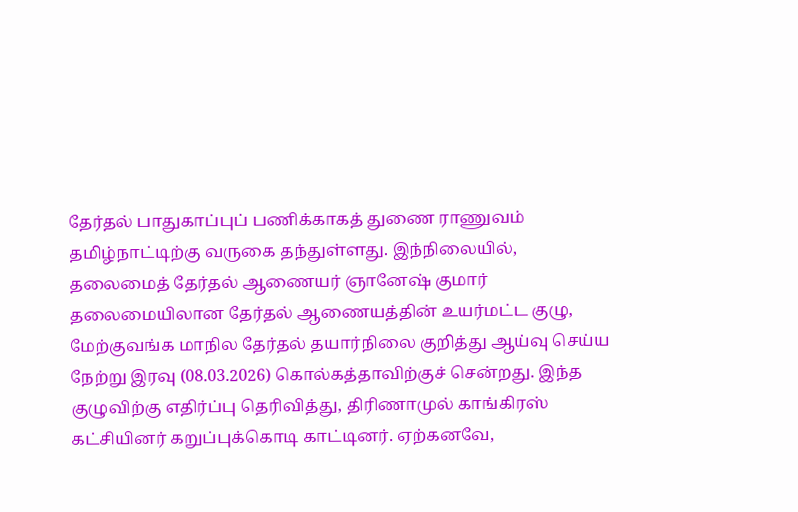தேர்தல் பாதுகாப்புப் பணிக்காகத் துணை ராணுவம் தமிழ்நாட்டிற்கு வருகை தந்துள்ளது. இந்நிலையில், தலைமைத் தேர்தல் ஆணையர் ஞானேஷ் குமார் தலைமையிலான தேர்தல் ஆணையத்தின் உயர்மட்ட குழு, மேற்குவங்க மாநில தேர்தல் தயார்நிலை குறித்து ஆய்வு செய்ய நேற்று இரவு (08.03.2026) கொல்கத்தாவிற்குச் சென்றது. இந்த குழுவிற்கு எதிர்ப்பு தெரிவித்து, திரிணாமுல் காங்கிரஸ் கட்சியினர் கறுப்புக்கொடி காட்டினர். ஏற்கனவே,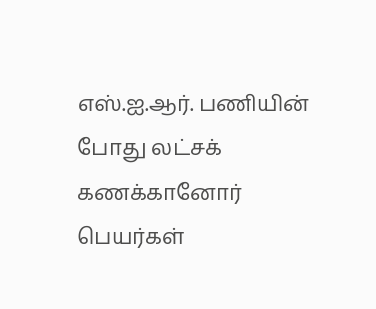எஸ்.ஐ.ஆர். பணியின் போது லட்சக் கணக்கானோர் பெயர்கள்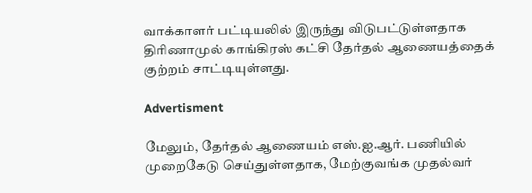வாக்காளர் பட்டியலில் இருந்து விடுபட்டுள்ளதாக திரிணாமுல் காங்கிரஸ் கட்சி தேர்தல் ஆணையத்தைக் குற்றம் சாட்டியுள்ளது.

Advertisment

மேலும், தேர்தல் ஆணையம் எஸ்.ஐ.ஆர். பணியில் முறைகேடு செய்துள்ளதாக, மேற்குவங்க முதல்வர்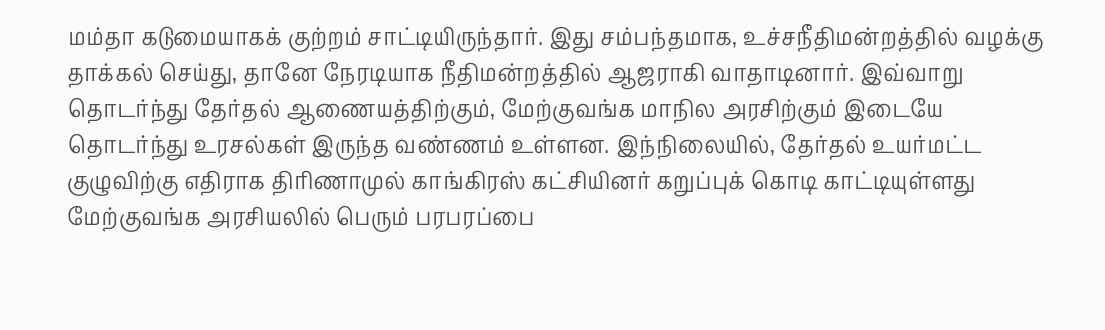மம்தா கடுமையாகக் குற்றம் சாட்டியிருந்தார். இது சம்பந்தமாக, உச்சநீதிமன்றத்தில் வழக்கு தாக்கல் செய்து, தானே நேரடியாக நீதிமன்றத்தில் ஆஜராகி வாதாடினார். இவ்வாறு தொடர்ந்து தேர்தல் ஆணையத்திற்கும், மேற்குவங்க மாநில அரசிற்கும் இடையே தொடர்ந்து உரசல்கள் இருந்த வண்ணம் உள்ளன. இந்நிலையில், தேர்தல் உயர்மட்ட குழுவிற்கு எதிராக திரிணாமுல் காங்கிரஸ் கட்சியினர் கறுப்புக் கொடி காட்டியுள்ளது மேற்குவங்க அரசியலில் பெரும் பரபரப்பை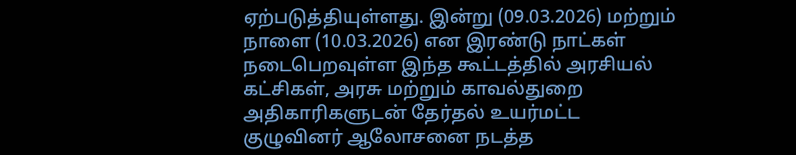ஏற்படுத்தியுள்ளது. இன்று (09.03.2026) மற்றும் நாளை (10.03.2026) என இரண்டு நாட்கள் நடைபெறவுள்ள இந்த கூட்டத்தில் அரசியல் கட்சிகள், அரசு மற்றும் காவல்துறை அதிகாரிகளுடன் தேர்தல் உயர்மட்ட குழுவினர் ஆலோசனை நடத்த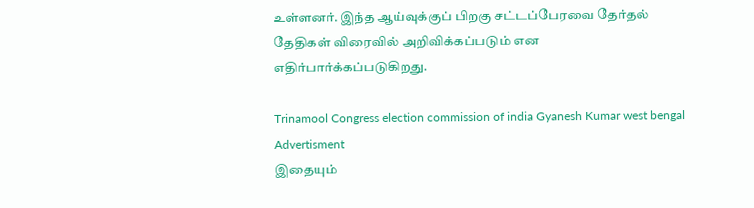உள்ளனர். இந்த ஆய்வுக்குப் பிறகு சட்டப்பேரவை தேர்தல் தேதிகள் விரைவில் அறிவிக்கப்படும் என எதிர்பார்க்கப்படுகிறது.

Trinamool Congress election commission of india Gyanesh Kumar west bengal
Advertisment
இதையும்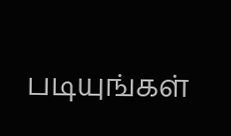படியுங்கள்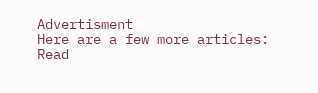Advertisment
Here are a few more articles:
Read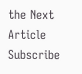the Next Article
Subscribe